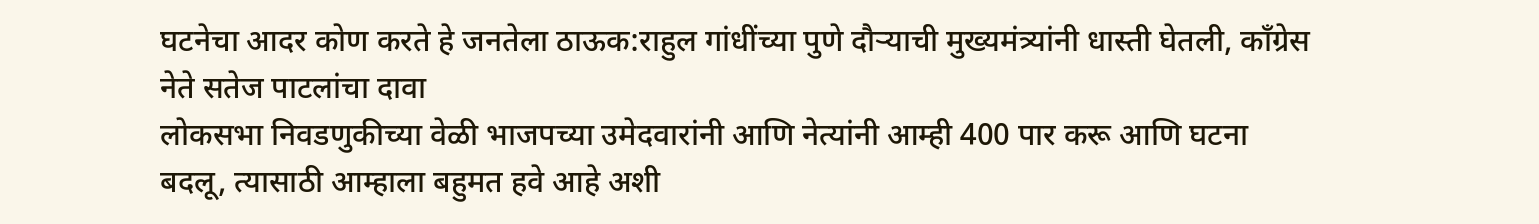घटनेचा आदर कोण करते हे जनतेला ठाऊक:राहुल गांधींच्या पुणे दौऱ्याची मुख्यमंत्र्यांनी धास्ती घेतली, काँग्रेस नेते सतेज पाटलांचा दावा
लोकसभा निवडणुकीच्या वेळी भाजपच्या उमेदवारांनी आणि नेत्यांनी आम्ही 400 पार करू आणि घटना बदलू, त्यासाठी आम्हाला बहुमत हवे आहे अशी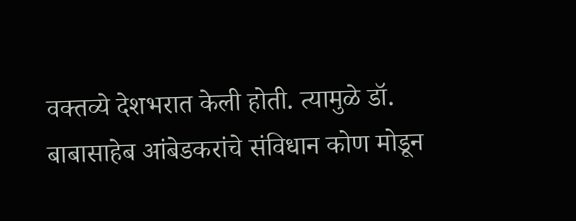वक्तव्ये देशभरात केली होती. त्यामुळे डॉ. बाबासाहेब आंबेडकरांचे संविधान कोण मोडून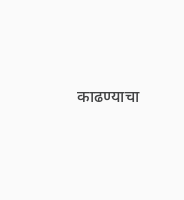काढण्याचा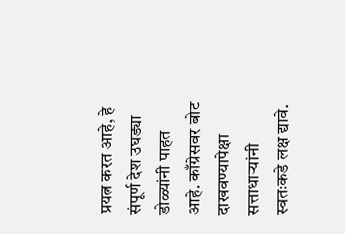प्रयत्न करत आहे, हे संपूर्ण देश उघड्या डोळ्यांनी पाहत आहे. काँग्रेसवर बोट दाखवण्यापेक्षा सत्ताधाऱ्यांनी स्वतःकडे लक्ष द्यावे.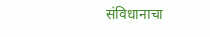संविधानाचा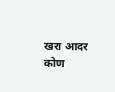खरा आदर कोण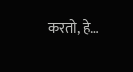करतो, हे…